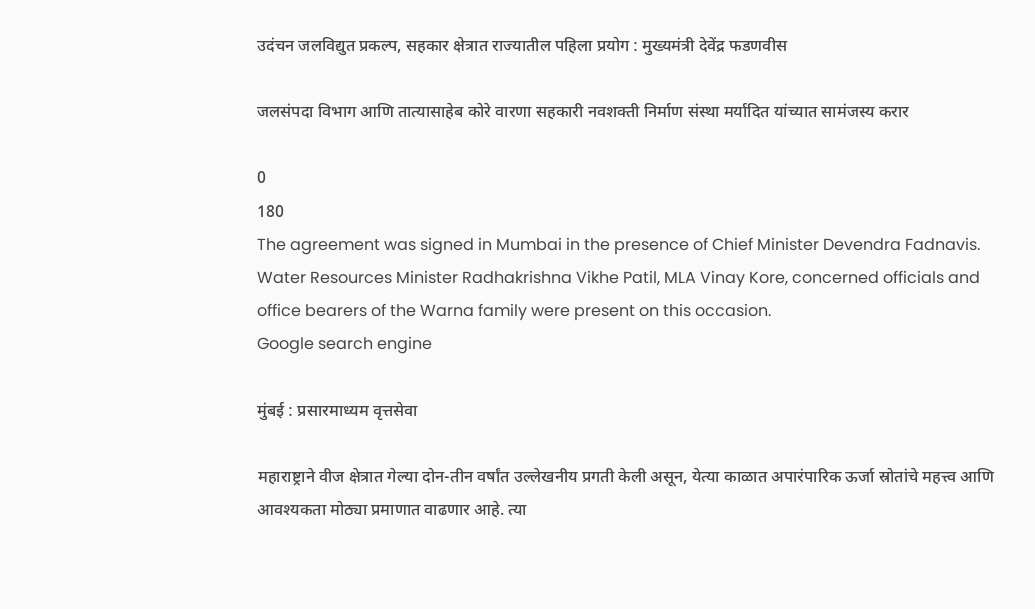उदंचन जलविद्युत प्रकल्प, सहकार क्षेत्रात राज्यातील पहिला प्रयोग : मुख्यमंत्री देवेंद्र फडणवीस

जलसंपदा विभाग आणि तात्यासाहेब कोरे वारणा सहकारी नवशक्ती निर्माण संस्था मर्यादित यांच्यात सामंजस्य करार

0
180
The agreement was signed in Mumbai in the presence of Chief Minister Devendra Fadnavis. Water Resources Minister Radhakrishna Vikhe Patil, MLA Vinay Kore, concerned officials and office bearers of the Warna family were present on this occasion.
Google search engine

मुंबई : प्रसारमाध्यम वृत्तसेवा

महाराष्ट्राने वीज क्षेत्रात गेल्या दोन-तीन वर्षांत उल्लेखनीय प्रगती केली असून, येत्या काळात अपारंपारिक ऊर्जा स्रोतांचे महत्त्व आणि आवश्यकता मोठ्या प्रमाणात वाढणार आहे. त्या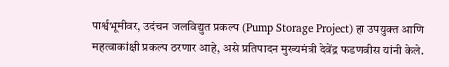पार्श्वभूमीवर, उदंचन जलविद्युत प्रकल्प (Pump Storage Project) हा उपयुक्त आणि महत्वाकांक्षी प्रकल्प ठरणार आहे, असे प्रतिपादन मुख्यमंत्री देवेंद्र फडणवीस यांनी केले.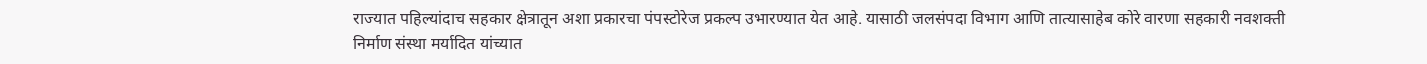राज्यात पहिल्यांदाच सहकार क्षेत्रातून अशा प्रकारचा पंपस्टोरेज प्रकल्प उभारण्यात येत आहे. यासाठी जलसंपदा विभाग आणि तात्यासाहेब कोरे वारणा सहकारी नवशक्ती निर्माण संस्था मर्यादित यांच्यात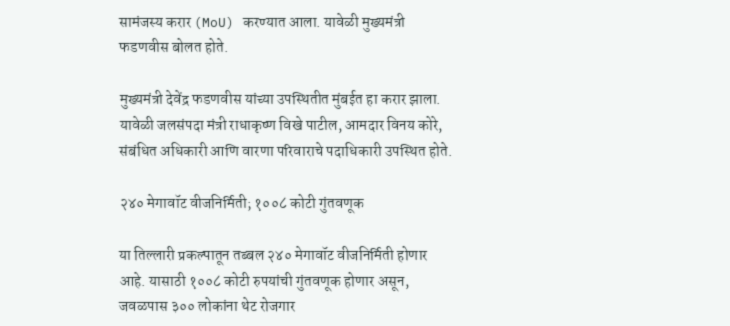सामंजस्य करार (MoU) करण्यात आला. यावेळी मुख्यमंत्री फडणवीस बोलत होते.

मुख्यमंत्री देवेंद्र फडणवीस यांच्या उपस्थितीत मुंबईत हा करार झाला. यावेळी जलसंपदा मंत्री राधाकृष्ण विखे पाटील, आमदार विनय कोरे, संबंधित अधिकारी आणि वारणा परिवाराचे पदाधिकारी उपस्थित होते.

२४० मेगावॉट वीजनिर्मिती; १००८ कोटी गुंतवणूक

या तिल्लारी प्रकल्पातून तब्बल २४० मेगावॉट वीजनिर्मिती होणार आहे. यासाठी १००८ कोटी रुपयांची गुंतवणूक होणार असून, जवळपास ३०० लोकांना थेट रोजगार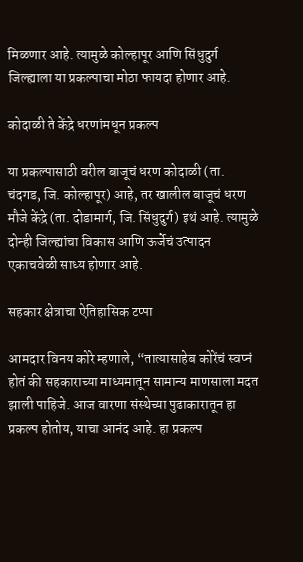मिळणार आहे. त्यामुळे कोल्हापूर आणि सिंधुदुर्ग जिल्ह्याला या प्रकल्पाचा मोठा फायदा होणार आहे.

कोदाळी ते केंद्रे धरणांमधून प्रकल्प

या प्रकल्पासाठी वरील बाजूचं धरण कोदाळी (ता. चंदगड, जि. कोल्हापूर) आहे, तर खालील बाजूचं धरण मौजे केंद्रे (ता. दोडामार्ग, जि. सिंधुदुर्ग) इथं आहे. त्यामुळे दोन्ही जिल्ह्यांचा विकास आणि ऊर्जेचं उत्पादन एकाचवेळी साध्य होणार आहे.

सहकार क्षेत्राचा ऐतिहासिक टप्पा

आमदार विनय कोरे म्हणाले, “तात्यासाहेब कोरेंचं स्वप्नं होतं की सहकाराच्या माध्यमातून सामान्य माणसाला मदत झाली पाहिजे. आज वारणा संस्थेच्या पुढाकारातून हा प्रकल्प होतोय, याचा आनंद आहे. हा प्रकल्प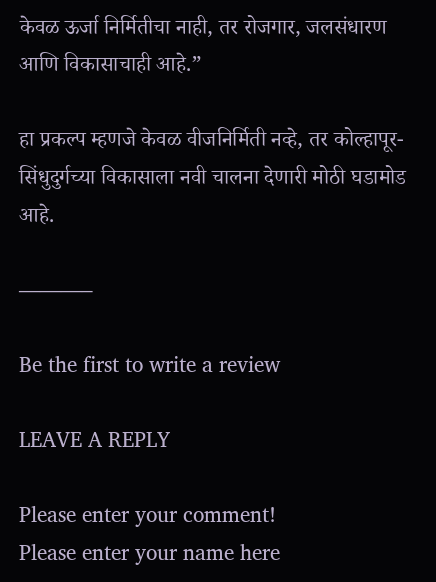केवळ ऊर्जा निर्मितीचा नाही, तर रोजगार, जलसंधारण आणि विकासाचाही आहे.”

हा प्रकल्प म्हणजे केवळ वीजनिर्मिती नव्हे, तर कोल्हापूर-सिंधुदुर्गच्या विकासाला नवी चालना देणारी मोठी घडामोड आहे.

———–

Be the first to write a review

LEAVE A REPLY

Please enter your comment!
Please enter your name here